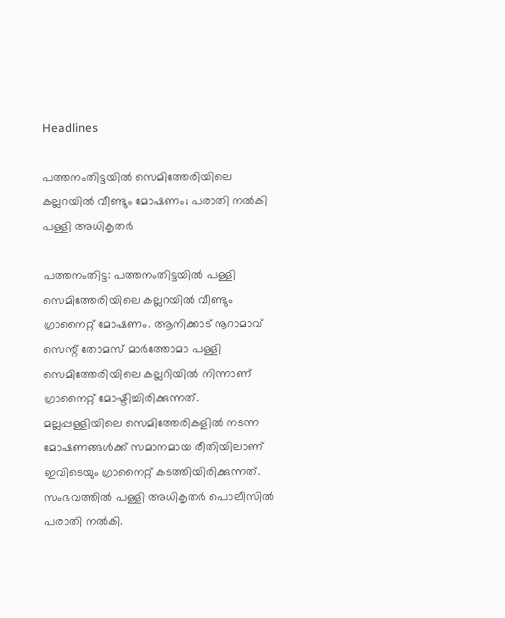Headlines

പത്തനംതിട്ടയില്‍ സെമിത്തേരിയിലെ കല്ലറയില്‍ വീണ്ടും മോഷണം; പരാതി നല്‍കി പള്ളി അധികൃതര്‍

പത്തനംതിട്ട: പത്തനംതിട്ടയിൽ പള്ളി സെമിത്തേരിയിലെ കല്ലറയിൽ വീണ്ടും ഗ്രാനൈറ്റ് മോഷണം. ആനിക്കാട് നൂറാമാവ് സെന്റ് തോമസ് മാര്‍ത്തോമാ പള്ളി സെമിത്തേരിയിലെ കല്ലറിയിൽ നിന്നാണ് ഗ്രാനൈറ്റ് മോഷ്ടിച്ചിരിക്കുന്നത്. മല്ലപ്പള്ളിയിലെ സെമിത്തേരികളില്‍ നടന്ന മോഷണങ്ങൾക്ക് സമാനമായ രീതിയിലാണ് ഇവിടെയും ഗ്രാനൈറ്റ് കടത്തിയിരിക്കുന്നത്. സംഭവത്തില്‍ പള്ളി അധികൃതര്‍ പൊലീസില്‍ പരാതി നല്‍കി.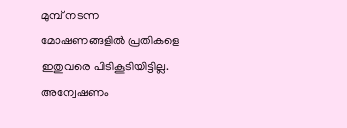മുമ്പ് നടന്ന മോഷണങ്ങളില്‍ പ്രതികളെ ഇതുവരെ പിടികൂടിയിട്ടില്ല. അന്വേഷണം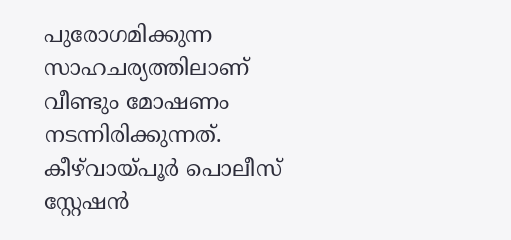പുരോഗമിക്കുന്ന സാഹചര്യത്തിലാണ് വീണ്ടും മോഷണം നടന്നിരിക്കുന്നത്. കീഴ്‌വായ്പൂര്‍ പൊലീസ് സ്റ്റേഷന്‍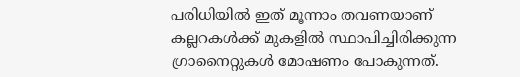പരിധിയില്‍ ഇത് മൂന്നാം തവണയാണ് കല്ലറകള്‍ക്ക് മുകളില്‍ സ്ഥാപിച്ചിരിക്കുന്ന ഗ്രാനൈറ്റുകള്‍ മോഷണം പോകുന്നത്.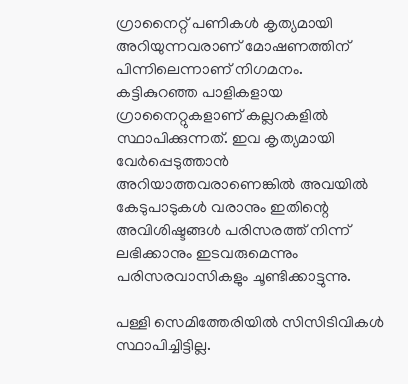ഗ്രാനൈറ്റ് പണികള്‍ കൃത്യമായി അറിയുന്നവരാണ് മോഷണത്തിന് പിന്നിലെന്നാണ് നിഗമനം. കട്ടികുറഞ്ഞ പാളികളായ ഗ്രാനൈറ്റുകളാണ് കല്ലറകളില്‍ സ്ഥാപിക്കുന്നത്. ഇവ കൃത്യമായി വേര്‍പ്പെടുത്താന്‍ അറിയാത്തവരാണെങ്കില്‍ അവയില്‍ കേടുപാടുകള്‍ വരാനും ഇതിന്റെ അവിശിഷ്ടങ്ങള്‍ പരിസരത്ത് നിന്ന് ലഭിക്കാനും ഇടവരുമെന്നും പരിസരവാസികളും ചൂണ്ടിക്കാട്ടുന്നു.

പള്ളി സെമിത്തേരിയില്‍ സിസിടിവികള്‍ സ്ഥാപിച്ചിട്ടില്ല.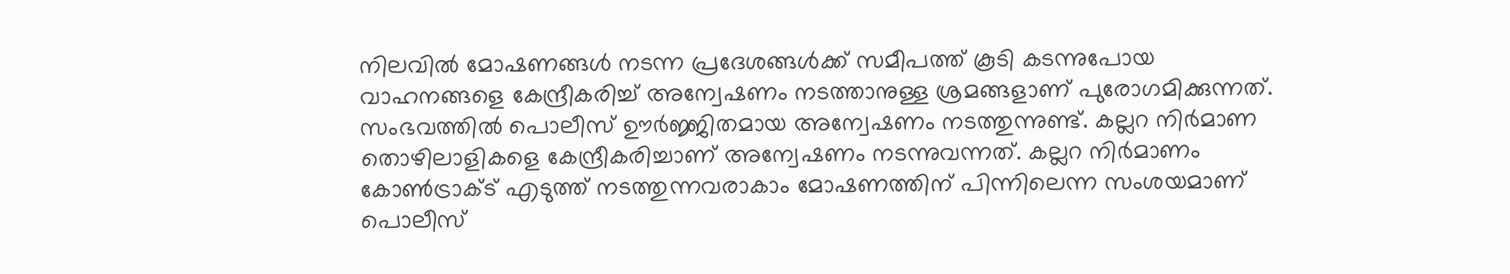നിലവില്‍ മോഷണങ്ങള്‍ നടന്ന പ്രദേശങ്ങള്‍ക്ക് സമീപത്ത് കൂടി കടന്നുപോയ വാഹനങ്ങളെ കേന്ദ്രീകരിച്ച് അന്വേഷണം നടത്താനുള്ള ശ്രമങ്ങളാണ് പുരോഗമിക്കുന്നത്. സംഭവത്തില്‍ പൊലീസ് ഊര്‍ജ്ജിതമായ അന്വേഷണം നടത്തുന്നുണ്ട്. കല്ലറ നിര്‍മാണ തൊഴിലാളികളെ കേന്ദ്രീകരിച്ചാണ് അന്വേഷണം നടന്നുവന്നത്. കല്ലറ നിര്‍മാണം കോണ്‍ട്രാക്ട് എടുത്ത് നടത്തുന്നവരാകാം മോഷണത്തിന് പിന്നിലെന്ന സംശയമാണ് പൊലീസ്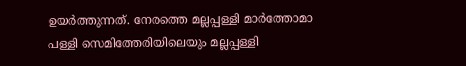ഉയര്‍ത്തുന്നത്. നേരത്തെ മല്ലപ്പള്ളി മാര്‍ത്തോമാ പള്ളി സെമിത്തേരിയിലെയും മല്ലപ്പള്ളി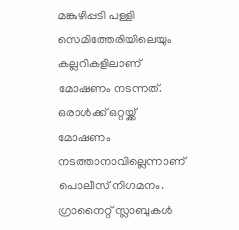മങ്കുഴിപ്പടി പള്ളി സെമിത്തേരിയിലെയും കല്ലറികളിലാണ് മോഷണം നടന്നത്. ഒരാള്‍ക്ക് ഒറ്റയ്ക്ക് മോഷണം നടത്താനാവില്ലെന്നാണ് പൊലീസ് നിഗമനം. ഗ്രാനൈറ്റ് സ്ലാബുകള്‍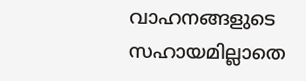വാഹനങ്ങളുടെ സഹായമില്ലാതെ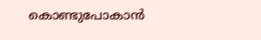കൊണ്ടുപോകാന്‍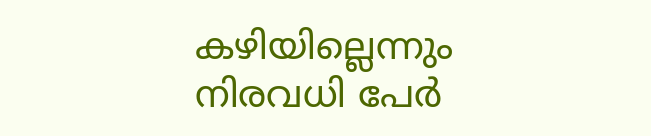കഴിയില്ലെന്നും നിരവധി പേര്‍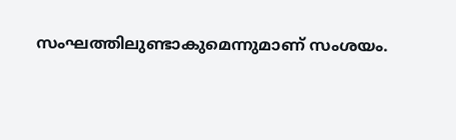സംഘത്തിലുണ്ടാകുമെന്നുമാണ് സംശയം.